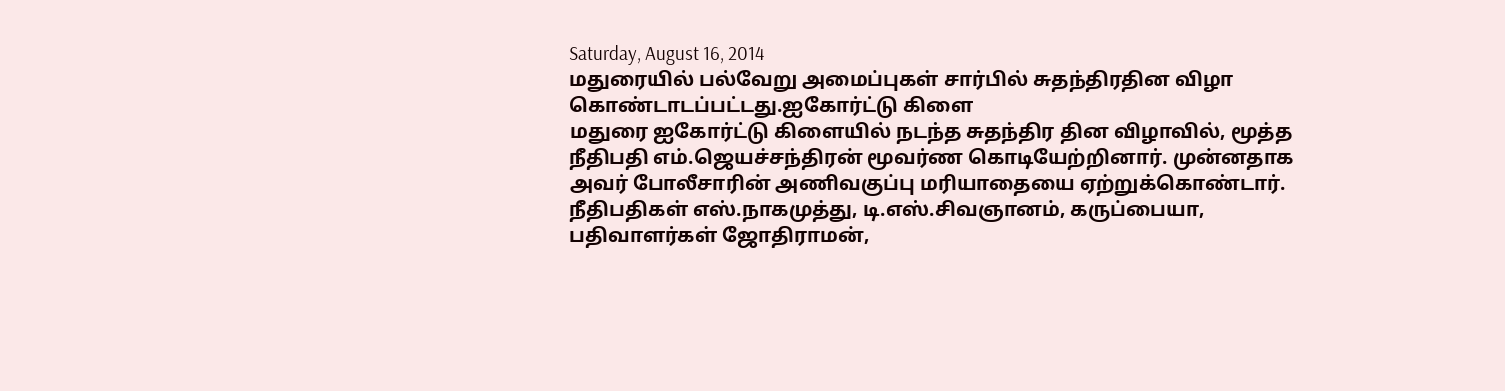Saturday, August 16, 2014
மதுரையில் பல்வேறு அமைப்புகள் சார்பில் சுதந்திரதின விழா கொண்டாடப்பட்டது.ஐகோர்ட்டு கிளை
மதுரை ஐகோர்ட்டு கிளையில் நடந்த சுதந்திர தின விழாவில், மூத்த நீதிபதி எம்.ஜெயச்சந்திரன் மூவர்ண கொடியேற்றினார். முன்னதாக அவர் போலீசாரின் அணிவகுப்பு மரியாதையை ஏற்றுக்கொண்டார். நீதிபதிகள் எஸ்.நாகமுத்து, டி.எஸ்.சிவஞானம், கருப்பையா, பதிவாளர்கள் ஜோதிராமன்,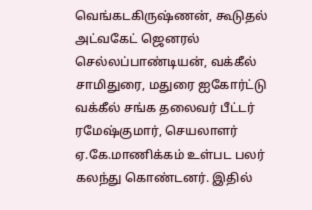வெங்கடகிருஷ்ணன், கூடுதல் அட்வகேட் ஜெனரல் செல்லப்பாண்டியன், வக்கீல் சாமிதுரை, மதுரை ஐகோர்ட்டு வக்கீல் சங்க தலைவர் பீட்டர் ரமேஷ்குமார், செயலாளர் ஏ.கே.மாணிக்கம் உள்பட பலர் கலந்து கொண்டனர். இதில்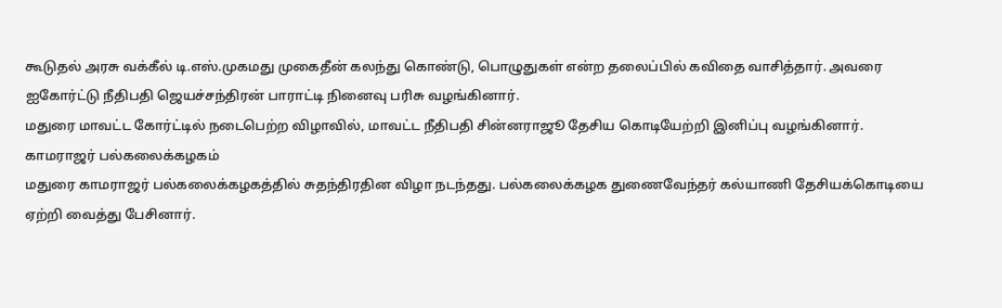கூடுதல் அரசு வக்கீல் டி.எஸ்.முகமது முகைதீன் கலந்து கொண்டு, பொழுதுகள் என்ற தலைப்பில் கவிதை வாசித்தார். அவரை ஐகோர்ட்டு நீதிபதி ஜெயச்சந்திரன் பாராட்டி நினைவு பரிசு வழங்கினார்.
மதுரை மாவட்ட கோர்ட்டில் நடைபெற்ற விழாவில், மாவட்ட நீதிபதி சின்னராஜூ தேசிய கொடியேற்றி இனிப்பு வழங்கினார்.
காமராஜர் பல்கலைக்கழகம்
மதுரை காமராஜர் பல்கலைக்கழகத்தில் சுதந்திரதின விழா நடந்தது. பல்கலைக்கழக துணைவேந்தர் கல்யாணி தேசியக்கொடியை ஏற்றி வைத்து பேசினார்.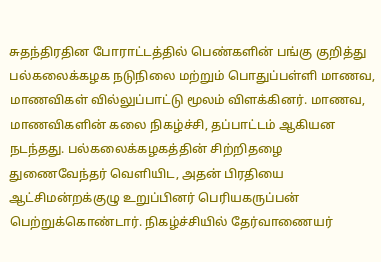சுதந்திரதின போராட்டத்தில் பெண்களின் பங்கு குறித்து பல்கலைக்கழக நடுநிலை மற்றும் பொதுப்பள்ளி மாணவ, மாணவிகள் வில்லுப்பாட்டு மூலம் விளக்கினர். மாணவ, மாணவிகளின் கலை நிகழ்ச்சி, தப்பாட்டம் ஆகியன நடந்தது. பல்கலைக்கழகத்தின் சிற்றிதழை துணைவேந்தர் வெளியிட, அதன் பிரதியை ஆட்சிமன்றக்குழு உறுப்பினர் பெரியகருப்பன் பெற்றுக்கொண்டார். நிகழ்ச்சியில் தேர்வாணையர்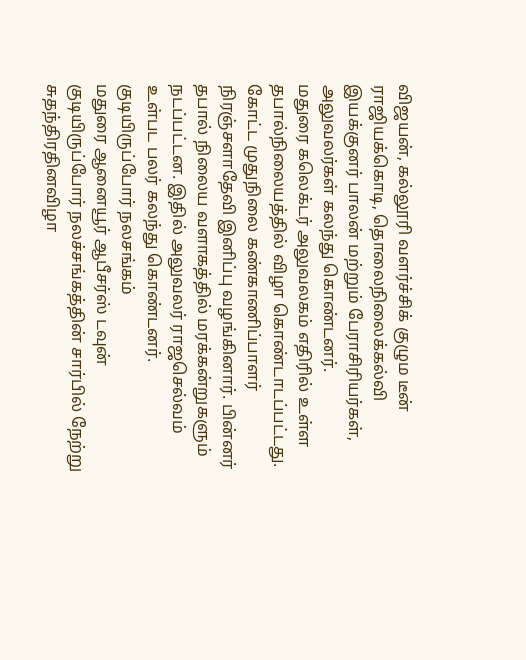விஜயன், கல்லூரி வளர்ச்சிக் குழும டீன் ராஜியக்கொடி, தொலைநிலைக்கல்வி இயக்குனர் பாலன் மற்றும் பேராசிரியர்கள், அலுவலர்கள் கலந்து கொண்டனர்.
மதுரை கலெக்டர் அலுவலகம் எதிரில் உள்ள தபால்நிலையத்தில் விழா கொண்டாடப்பட்டது. கோட்ட முதுநிலை கண்காணிப்பாளர் நிரஞ்சளாதேவி இனிப்பு வழங்கினார். பின்னர் தபால் நிலைய வளாகத்தில் மரக்கன்றுகளும் நடப்பட்டன. இதில் அலுவலர் ராஜசெல்வம் உள்பட பலர் கலந்து கொண்டனர்.
குடியிருப்போர் நலசங்கம்
மதுரை ஆனையூர் ஆபீசர்ஸ் டவுன் குடியிருப்போர் நலச்சங்கத்தின் சார்பில் நேற்று சுதந்திரதினவிழா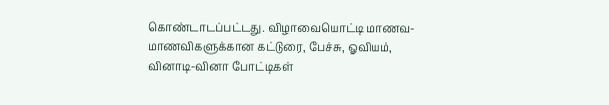கொண்டாடப்பட்டது. விழாவையொட்டி மாணவ- மாணவிகளுக்கான கட்டுரை, பேச்சு, ஓவியம், வினாடி-வினா போட்டிகள்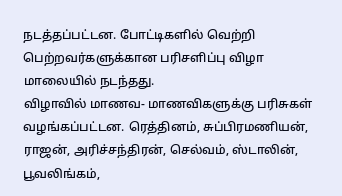நடத்தப்பட்டன. போட்டிகளில் வெற்றி பெற்றவர்களுக்கான பரிசளிப்பு விழா மாலையில் நடந்தது.
விழாவில் மாணவ- மாணவிகளுக்கு பரிசுகள் வழங்கப்பட்டன. ரெத்தினம், சுப்பிரமணியன், ராஜன், அரிச்சந்திரன், செல்வம், ஸ்டாலின், பூவலிங்கம்,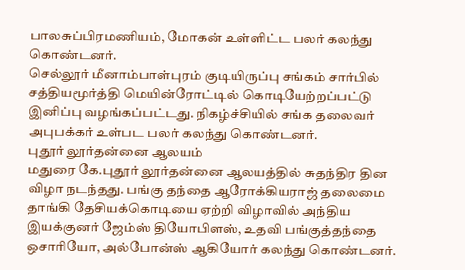பாலசுப்பிரமணியம், மோகன் உள்ளிட்ட பலர் கலந்து கொண்டனர்.
செல்லூர் மீனாம்பாள்புரம் குடியிருப்பு சங்கம் சார்பில் சத்தியமூர்த்தி மெயின்ரோட்டில் கொடியேற்றப்பட்டு இனிப்பு வழங்கப்பட்டது. நிகழ்ச்சியில் சங்க தலைவர் அபுபக்கர் உள்பட பலர் கலந்து கொண்டனர்.
புதூர் லூர்தன்னை ஆலயம்
மதுரை கே.புதூர் லூர்தன்னை ஆலயத்தில் சுதந்திர தின விழா நடந்தது. பங்கு தந்தை ஆரோக்கியராஜ் தலைமை தாங்கி தேசியக்கொடியை ஏற்றி விழாவில் அந்திய இயக்குனர் ஜேம்ஸ் தியோபிளஸ், உதவி பங்குத்தந்தை ஒசாரியோ, அல்போன்ஸ் ஆகியோர் கலந்து கொண்டனர்.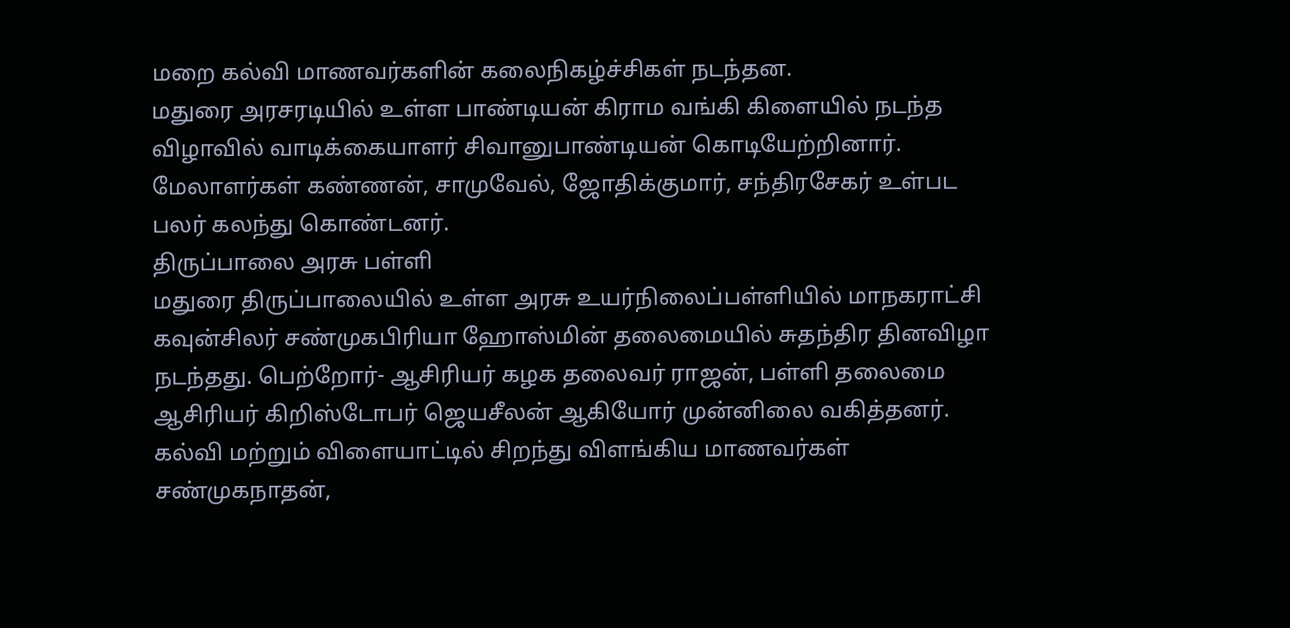மறை கல்வி மாணவர்களின் கலைநிகழ்ச்சிகள் நடந்தன.
மதுரை அரசரடியில் உள்ள பாண்டியன் கிராம வங்கி கிளையில் நடந்த விழாவில் வாடிக்கையாளர் சிவானுபாண்டியன் கொடியேற்றினார். மேலாளர்கள் கண்ணன், சாமுவேல், ஜோதிக்குமார், சந்திரசேகர் உள்பட பலர் கலந்து கொண்டனர்.
திருப்பாலை அரசு பள்ளி
மதுரை திருப்பாலையில் உள்ள அரசு உயர்நிலைப்பள்ளியில் மாநகராட்சி கவுன்சிலர் சண்முகபிரியா ஹோஸ்மின் தலைமையில் சுதந்திர தினவிழா நடந்தது. பெற்றோர்- ஆசிரியர் கழக தலைவர் ராஜன், பள்ளி தலைமை ஆசிரியர் கிறிஸ்டோபர் ஜெயசீலன் ஆகியோர் முன்னிலை வகித்தனர். கல்வி மற்றும் விளையாட்டில் சிறந்து விளங்கிய மாணவர்கள் சண்முகநாதன்,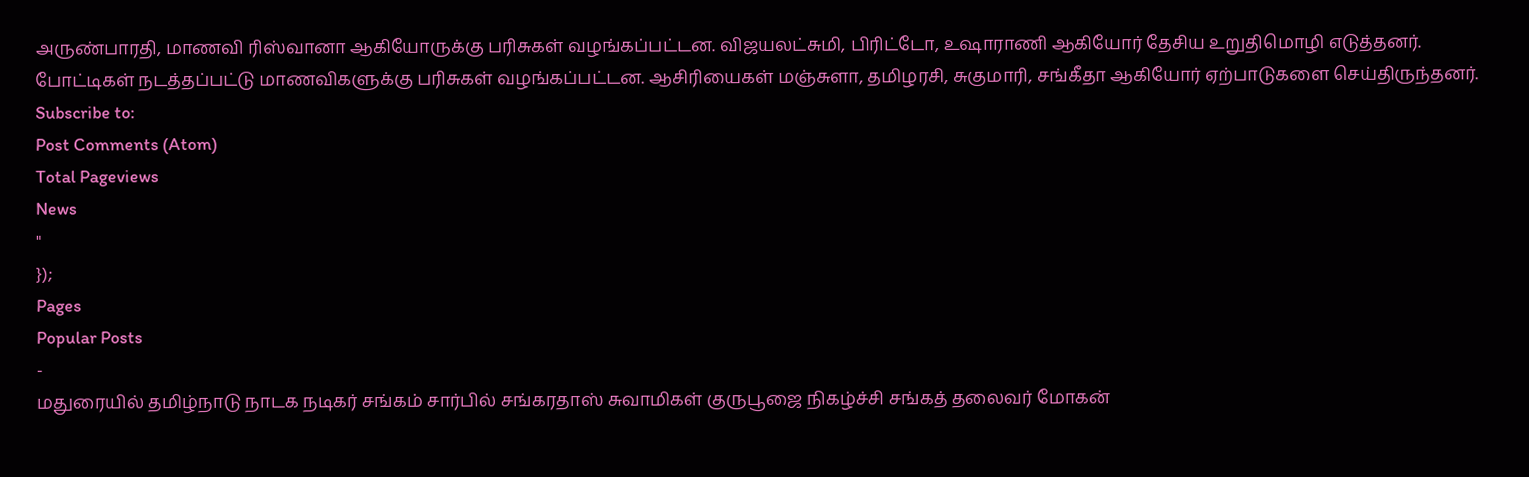அருண்பாரதி, மாணவி ரிஸ்வானா ஆகியோருக்கு பரிசுகள் வழங்கப்பட்டன. விஜயலட்சுமி, பிரிட்டோ, உஷாராணி ஆகியோர் தேசிய உறுதிமொழி எடுத்தனர். போட்டிகள் நடத்தப்பட்டு மாணவிகளுக்கு பரிசுகள் வழங்கப்பட்டன. ஆசிரியைகள் மஞ்சுளா, தமிழரசி, சுகுமாரி, சங்கீதா ஆகியோர் ஏற்பாடுகளை செய்திருந்தனர்.
Subscribe to:
Post Comments (Atom)
Total Pageviews
News
"
});
Pages
Popular Posts
-
மதுரையில் தமிழ்நாடு நாடக நடிகர் சங்கம் சார்பில் சங்கரதாஸ் சுவாமிகள் குருபூஜை நிகழ்ச்சி சங்கத் தலைவர் மோகன்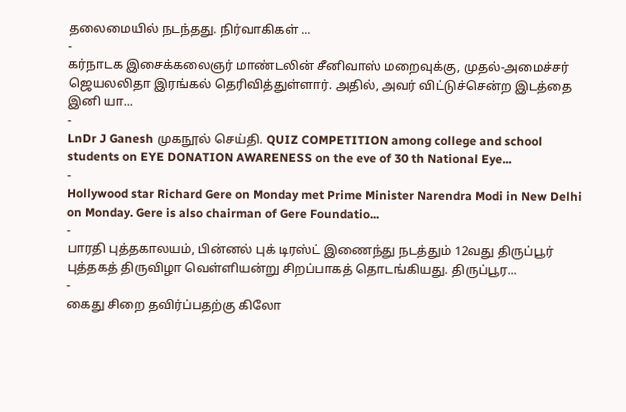தலைமையில் நடந்தது. நிர்வாகிகள் ...
-
கர்நாடக இசைக்கலைஞர் மாண்டலின் சீனிவாஸ் மறைவுக்கு, முதல்-அமைச்சர் ஜெயலலிதா இரங்கல் தெரிவித்துள்ளார். அதில், அவர் விட்டுச்சென்ற இடத்தை இனி யா...
-
LnDr J Ganesh முகநூல் செய்தி. QUIZ COMPETITION among college and school students on EYE DONATION AWARENESS on the eve of 30 th National Eye...
-
Hollywood star Richard Gere on Monday met Prime Minister Narendra Modi in New Delhi on Monday. Gere is also chairman of Gere Foundatio...
-
பாரதி புத்தகாலயம், பின்னல் புக் டிரஸ்ட் இணைந்து நடத்தும் 12வது திருப்பூர் புத்தகத் திருவிழா வெள்ளியன்று சிறப்பாகத் தொடங்கியது. திருப்பூர...
-
கைது சிறை தவிர்ப்பதற்கு கிலோ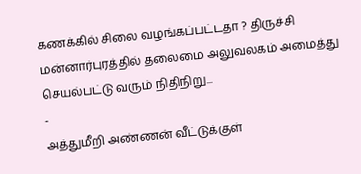கணக்கில் சிலை வழங்கப்பட்டதா ? திருச்சி மன்னார்புரத்தில் தலைமை அலுவலகம் அமைத்து செயல்பட்டு வரும் நிதிநிறு...
-
அத்துமீறி அண்ணன் வீட்டுக்குள்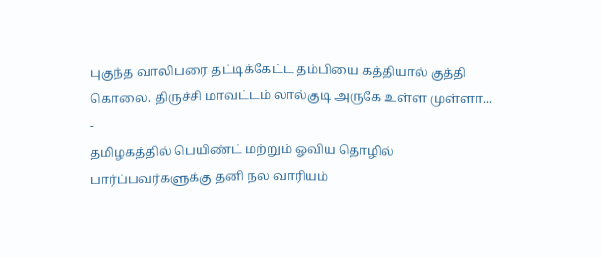புகுந்த வாலிபரை தட்டிக்கேட்ட தம்பியை கத்தியால் குத்தி கொலை. திருச்சி மாவட்டம் லால்குடி அருகே உள்ள முள்ளா...
-
தமிழகத்தில் பெயிண்ட் மற்றும் ஓவிய தொழில் பார்ப்பவர்களுக்கு தனி நல வாரியம்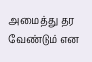அமைத்து தர வேண்டும் என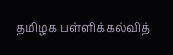தமிழக பள்ளிக்கல்வித்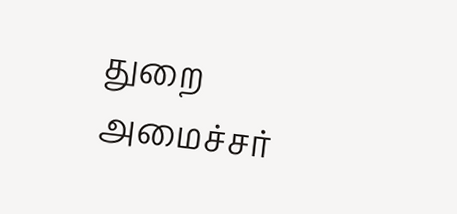துறை அமைச்சர்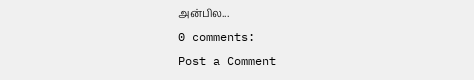அன்பில...
0 comments:
Post a Comment